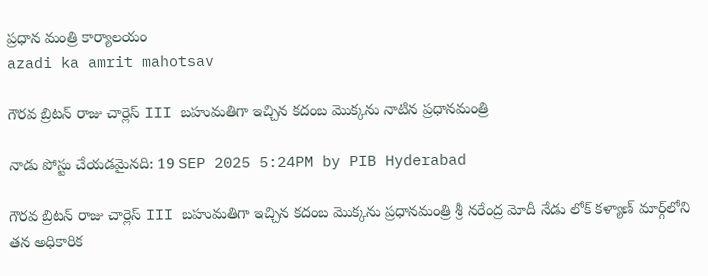ప్రధాన మంత్రి కార్యాలయం
azadi ka amrit mahotsav

గౌరవ బ్రిటన్‌ రాజు చార్లెస్‌ III బహుమతిగా ఇచ్చిన కదంబ మొక్కను నాటిన ప్రధానమంత్రి

నాడు పోస్టు చేయడమైనది: 19 SEP 2025 5:24PM by PIB Hyderabad

గౌరవ బ్రిటన్‌ రాజు చార్లెస్‌ III బహుమతిగా ఇచ్చిన కదంబ మొక్కను ప్రధానమంత్రి శ్రీ నరేంద్ర మోదీ నేడు లోక్‌ కళ్యాణ్‌ మార్గ్‌లోని తన అధికారిక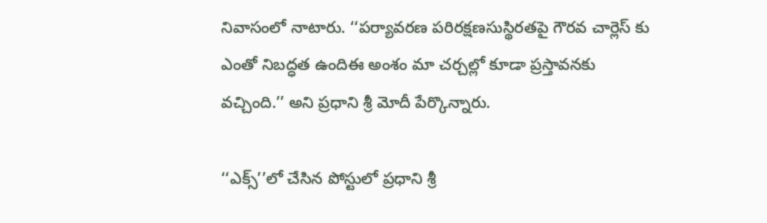నివాసంలో నాటారు. ‘‘పర్యావరణ పరిరక్షణసుస్థిరతపై గౌరవ చార్లెస్‌ కు ఎంతో నిబద్ధత ఉందిఈ అంశం మా చర్చల్లో కూడా ప్రస్తావనకు వచ్చింది.’’ అని ప్రధాని శ్రీ మోదీ పేర్కొన్నారు.

‘‘ఎక్స్‌’’లో చేసిన పోస్టులో ప్రధాని శ్రీ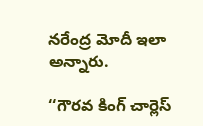నరేంద్ర మోదీ ఇలా అన్నారు.

‘‘గౌరవ కింగ్‌ చార్లెస్‌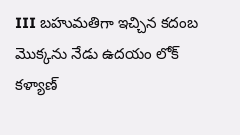III బహుమతిగా ఇచ్చిన కదంబ మొక్కను నేడు ఉదయం లోక్ కళ్యాణ్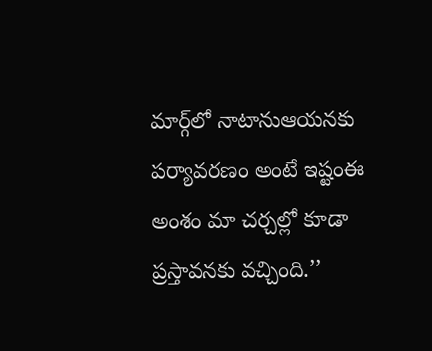మార్గ్‌లో నాటానుఆయనకు పర్యావరణం అంటే ఇష్టంఈ అంశం మా చర్చల్లో కూడా ప్రస్తావనకు వచ్చింది.’’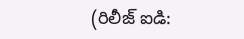(రిలీజ్ ఐడి: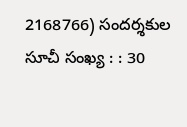2168766) సందర్శకుల సూచీ సంఖ్య : : 30